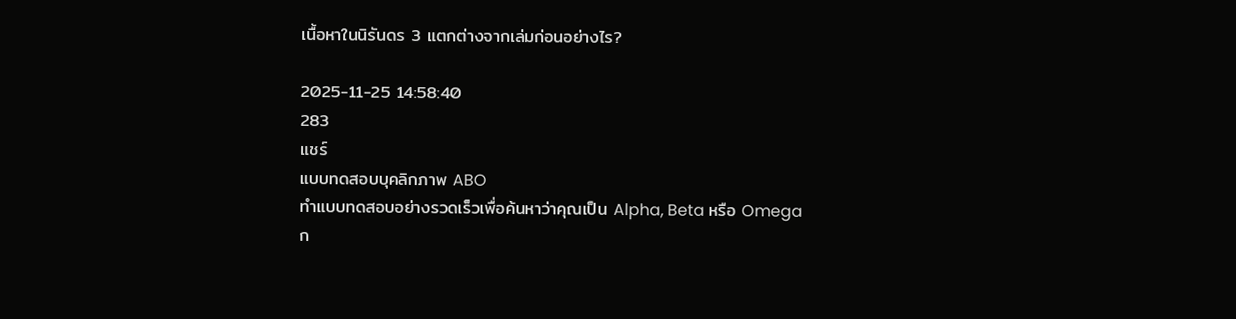เนื้อหาในนิรันดร 3 แตกต่างจากเล่มก่อนอย่างไร?

2025-11-25 14:58:40
283
แชร์
แบบทดสอบบุคลิกภาพ ABO
ทำแบบทดสอบอย่างรวดเร็วเพื่อค้นหาว่าคุณเป็น Alpha, Beta หรือ Omega
ก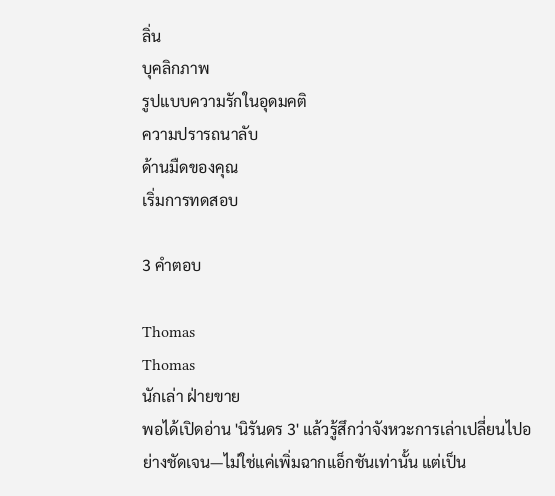ลิ่น
บุคลิกภาพ
รูปแบบความรักในอุดมคติ
ความปรารถนาลับ
ด้านมืดของคุณ
เริ่มการทดสอบ

3 คำตอบ

Thomas
Thomas
นักเล่า ฝ่ายขาย
พอได้เปิดอ่าน 'นิรันดร 3' แล้วรู้สึกว่าจังหวะการเล่าเปลี่ยนไปอย่างชัดเจน—ไม่ใช่แค่เพิ่มฉากแอ็กชันเท่านั้น แต่เป็น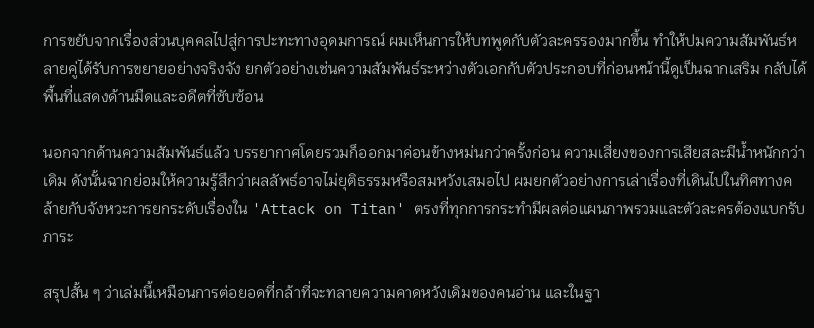การขยับจากเรื่องส่วนบุคคลไปสู่การปะทะทางอุดมการณ์ ผมเห็นการให้บทพูดกับตัวละครรองมากขึ้น ทำให้ปมความสัมพันธ์หลายคู่ได้รับการขยายอย่างจริงจัง ยกตัวอย่างเช่นความสัมพันธ์ระหว่างตัวเอกกับตัวประกอบที่ก่อนหน้านี้ดูเป็นฉากเสริม กลับได้พื้นที่แสดงด้านมืดและอดีตที่ซับซ้อน

นอกจากด้านความสัมพันธ์แล้ว บรรยากาศโดยรวมก็ออกมาค่อนข้างหม่นกว่าครั้งก่อน ความเสี่ยงของการเสียสละมีน้ำหนักกว่าเดิม ดังนั้นฉากย่อมให้ความรู้สึกว่าผลลัพธ์อาจไม่ยุติธรรมหรือสมหวังเสมอไป ผมยกตัวอย่างการเล่าเรื่องที่เดินไปในทิศทางคล้ายกับจังหวะการยกระดับเรื่องใน 'Attack on Titan' ตรงที่ทุกการกระทำมีผลต่อแผนภาพรวมและตัวละครต้องแบกรับภาระ

สรุปสั้น ๆ ว่าเล่มนี้เหมือนการต่อยอดที่กล้าที่จะทลายความคาดหวังเดิมของคนอ่าน และในฐา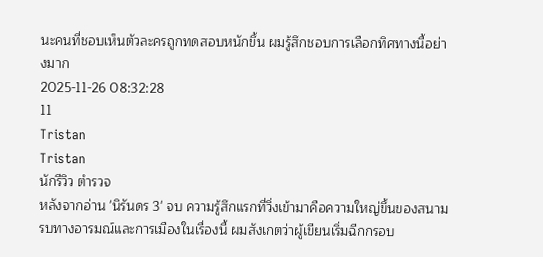นะคนที่ชอบเห็นตัวละครถูกทดสอบหนักขึ้น ผมรู้สึกชอบการเลือกทิศทางนี้อย่างมาก
2025-11-26 08:32:28
11
Tristan
Tristan
นักรีวิว ตำรวจ
หลังจากอ่าน 'นิรันดร 3' จบ ความรู้สึกแรกที่วิ่งเข้ามาคือความใหญ่ขึ้นของสนามรบทางอารมณ์และการเมืองในเรื่องนี้ ผมสังเกตว่าผู้เขียนเริ่มฉีกกรอบ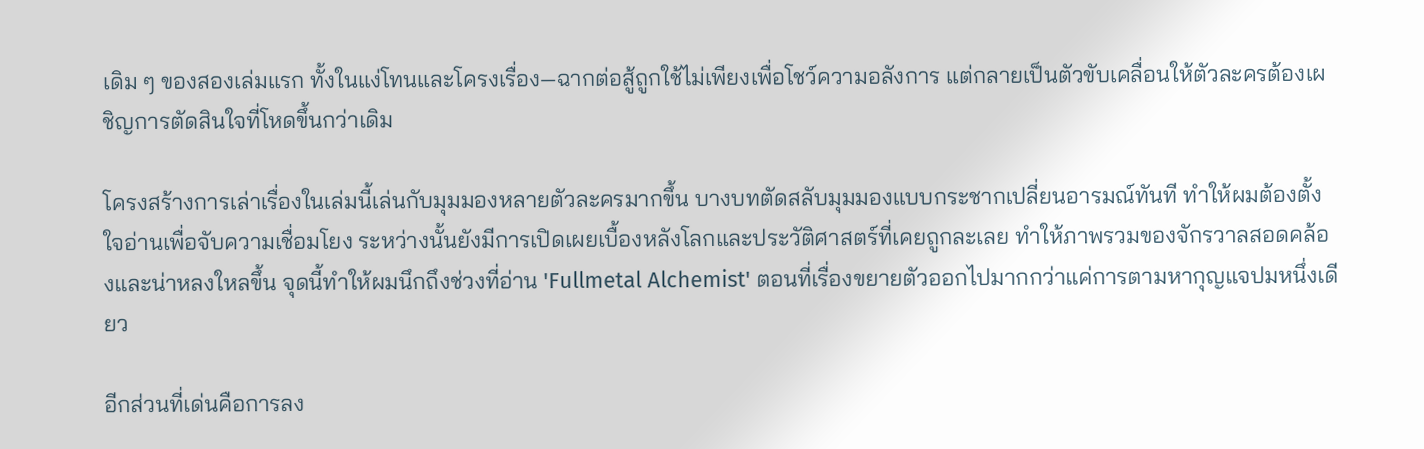เดิม ๆ ของสองเล่มแรก ทั้งในแง่โทนและโครงเรื่อง—ฉากต่อสู้ถูกใช้ไม่เพียงเพื่อโชว์ความอลังการ แต่กลายเป็นตัวขับเคลื่อนให้ตัวละครต้องเผชิญการตัดสินใจที่โหดขึ้นกว่าเดิม

โครงสร้างการเล่าเรื่องในเล่มนี้เล่นกับมุมมองหลายตัวละครมากขึ้น บางบทตัดสลับมุมมองแบบกระชากเปลี่ยนอารมณ์ทันที ทำให้ผมต้องตั้งใจอ่านเพื่อจับความเชื่อมโยง ระหว่างนั้นยังมีการเปิดเผยเบื้องหลังโลกและประวัติศาสตร์ที่เคยถูกละเลย ทำให้ภาพรวมของจักรวาลสอดคล้องและน่าหลงใหลขึ้น จุดนี้ทำให้ผมนึกถึงช่วงที่อ่าน 'Fullmetal Alchemist' ตอนที่เรื่องขยายตัวออกไปมากกว่าแค่การตามหากุญแจปมหนึ่งเดียว

อีกส่วนที่เด่นคือการลง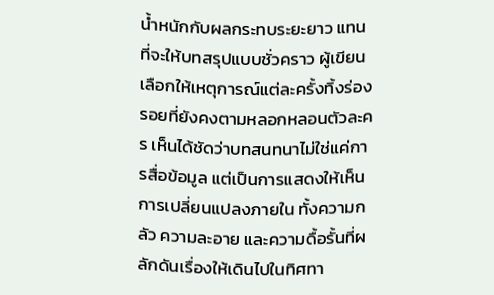น้ำหนักกับผลกระทบระยะยาว แทนที่จะให้บทสรุปแบบชั่วคราว ผู้เขียนเลือกให้เหตุการณ์แต่ละครั้งทิ้งร่องรอยที่ยังคงตามหลอกหลอนตัวละคร เห็นได้ชัดว่าบทสนทนาไม่ใช่แค่การสื่อข้อมูล แต่เป็นการแสดงให้เห็นการเปลี่ยนแปลงภายใน ทั้งความกลัว ความละอาย และความดื้อรั้นที่ผลักดันเรื่องให้เดินไปในทิศทา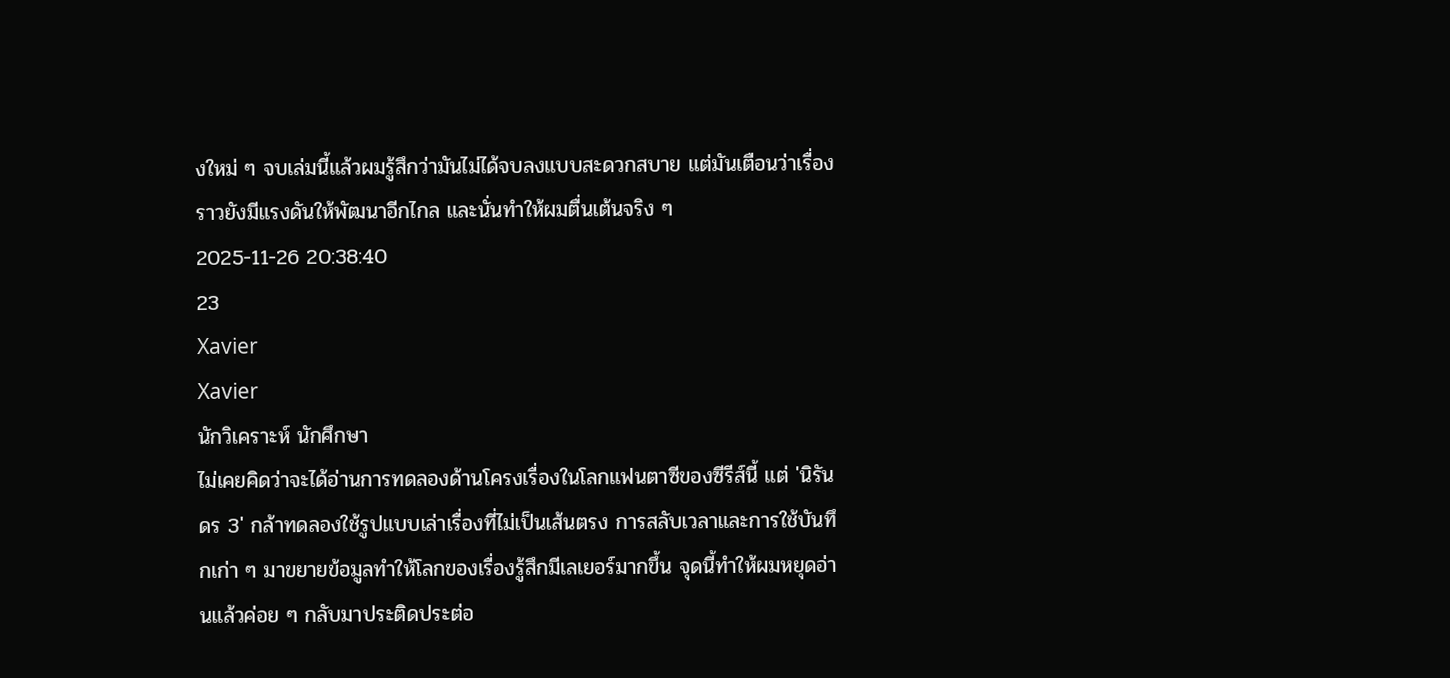งใหม่ ๆ จบเล่มนี้แล้วผมรู้สึกว่ามันไม่ได้จบลงแบบสะดวกสบาย แต่มันเตือนว่าเรื่องราวยังมีแรงดันให้พัฒนาอีกไกล และนั่นทำให้ผมตื่นเต้นจริง ๆ
2025-11-26 20:38:40
23
Xavier
Xavier
นักวิเคราะห์ นักศึกษา
ไม่เคยคิดว่าจะได้อ่านการทดลองด้านโครงเรื่องในโลกแฟนตาซีของซีรีส์นี้ แต่ 'นิรันดร 3' กล้าทดลองใช้รูปแบบเล่าเรื่องที่ไม่เป็นเส้นตรง การสลับเวลาและการใช้บันทึกเก่า ๆ มาขยายข้อมูลทำให้โลกของเรื่องรู้สึกมีเลเยอร์มากขึ้น จุดนี้ทำให้ผมหยุดอ่านแล้วค่อย ๆ กลับมาประติดประต่อ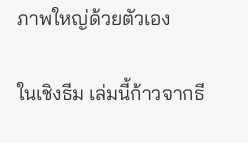ภาพใหญ่ด้วยตัวเอง

ในเชิงธีม เล่มนี้ก้าวจากธี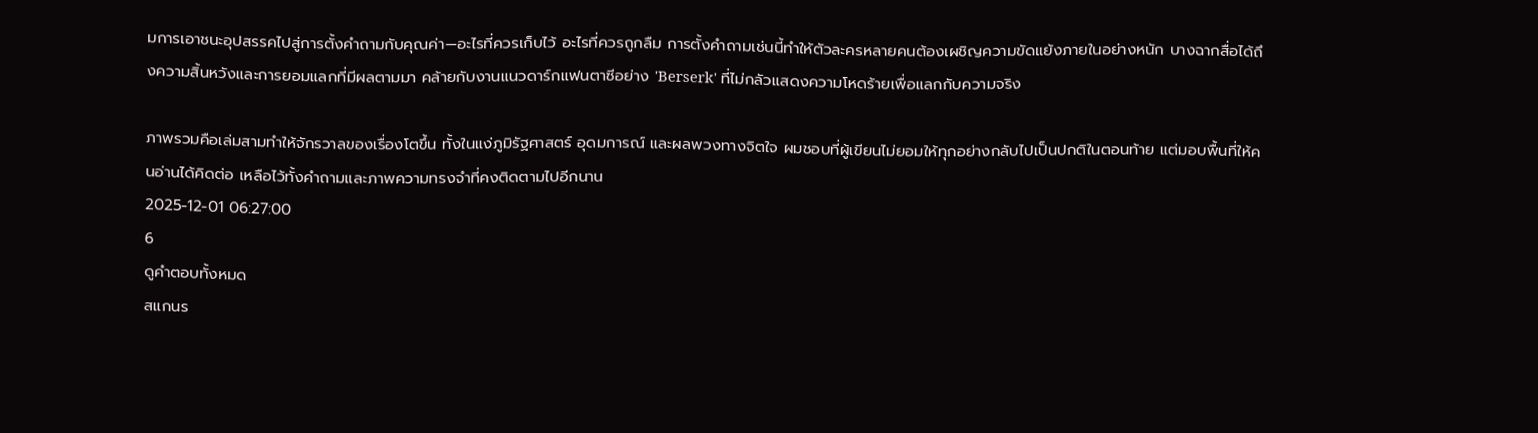มการเอาชนะอุปสรรคไปสู่การตั้งคำถามกับคุณค่า—อะไรที่ควรเก็บไว้ อะไรที่ควรถูกลืม การตั้งคำถามเช่นนี้ทำให้ตัวละครหลายคนต้องเผชิญความขัดแย้งภายในอย่างหนัก บางฉากสื่อได้ถึงความสิ้นหวังและการยอมแลกที่มีผลตามมา คล้ายกับงานแนวดาร์กแฟนตาซีอย่าง 'Berserk' ที่ไม่กลัวแสดงความโหดร้ายเพื่อแลกกับความจริง

ภาพรวมคือเล่มสามทำให้จักรวาลของเรื่องโตขึ้น ทั้งในแง่ภูมิรัฐศาสตร์ อุดมการณ์ และผลพวงทางจิตใจ ผมชอบที่ผู้เขียนไม่ยอมให้ทุกอย่างกลับไปเป็นปกติในตอนท้าย แต่มอบพื้นที่ให้คนอ่านได้คิดต่อ เหลือไว้ทั้งคำถามและภาพความทรงจำที่คงติดตามไปอีกนาน
2025-12-01 06:27:00
6
ดูคำตอบทั้งหมด
สแกนร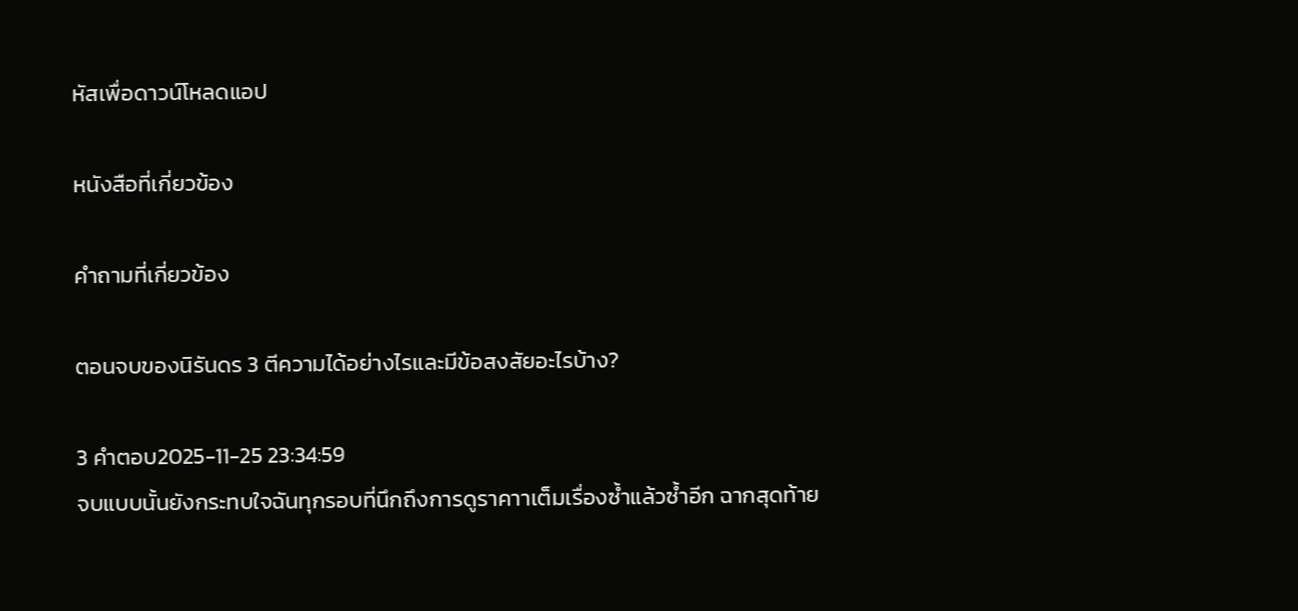หัสเพื่อดาวน์โหลดแอป

หนังสือที่เกี่ยวข้อง

คำถามที่เกี่ยวข้อง

ตอนจบของนิรันดร 3 ตีความได้อย่างไรและมีข้อสงสัยอะไรบ้าง?

3 คำตอบ2025-11-25 23:34:59
จบแบบนั้นยังกระทบใจฉันทุกรอบที่นึกถึงการดูราคาาเต็มเรื่องซ้ำแล้วซ้ำอีก ฉากสุดท้าย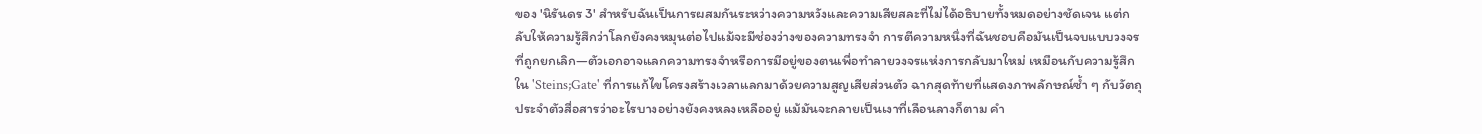ของ 'นิรันดร 3' สำหรับฉันเป็นการผสมกันระหว่างความหวังและความเสียสละที่ไม่ได้อธิบายทั้งหมดอย่างชัดเจน แต่กลับให้ความรู้สึกว่าโลกยังคงหมุนต่อไปแม้จะมีช่องว่างของความทรงจำ การตีความหนึ่งที่ฉันชอบคือมันเป็นจบแบบวงจรที่ถูกยกเลิก—ตัวเอกอาจแลกความทรงจำหรือการมีอยู่ของตนเพื่อทำลายวงจรแห่งการกลับมาใหม่ เหมือนกับความรู้สึกใน 'Steins;Gate' ที่การแก้ไขโครงสร้างเวลาแลกมาด้วยความสูญเสียส่วนตัว ฉากสุดท้ายที่แสดงภาพลักษณ์ซ้ำ ๆ กับวัตถุประจำตัวสื่อสารว่าอะไรบางอย่างยังคงหลงเหลืออยู่ แม้มันจะกลายเป็นเงาที่เลือนลางก็ตาม คำ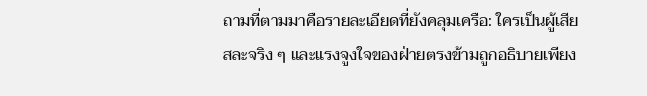ถามที่ตามมาคือรายละเอียดที่ยังคลุมเครือ: ใครเป็นผู้เสียสละจริง ๆ และแรงจูงใจของฝ่ายตรงข้ามถูกอธิบายเพียง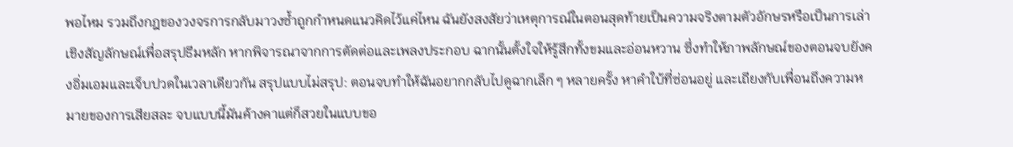พอไหม รวมถึงกฎของวงจรการกลับมาวงซ้ำถูกกำหนดแนวคิดไว้แค่ไหน ฉันยังสงสัยว่าเหตุการณ์ในตอนสุดท้ายเป็นความจริงตามตัวอักษรหรือเป็นการเล่าเชิงสัญลักษณ์เพื่อสรุปธีมหลัก หากพิจารณาจากการตัดต่อและเพลงประกอบ ฉากนั้นตั้งใจให้รู้สึกทั้งขมและอ่อนหวาน ซึ่งทำให้ภาพลักษณ์ของตอนจบยังคงอิ่มเอมและเจ็บปวดในเวลาเดียวกัน สรุปแบบไม่สรุป: ตอนจบทำให้ฉันอยากกลับไปดูฉากเล็ก ๆ หลายครั้ง หาคำใบ้ที่ซ่อนอยู่ และเถียงกับเพื่อนถึงความหมายของการเสียสละ จบแบบนี้มันค้างคาแต่ก็สวยในแบบขอ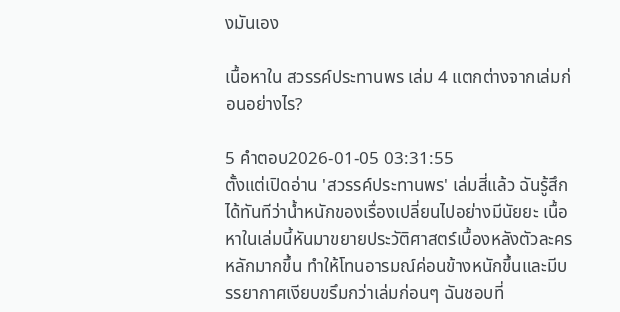งมันเอง

เนื้อหาใน สวรรค์ประทานพร เล่ม 4 แตกต่างจากเล่มก่อนอย่างไร?

5 คำตอบ2026-01-05 03:31:55
ตั้งแต่เปิดอ่าน 'สวรรค์ประทานพร' เล่มสี่แล้ว ฉันรู้สึกได้ทันทีว่าน้ำหนักของเรื่องเปลี่ยนไปอย่างมีนัยยะ เนื้อหาในเล่มนี้หันมาขยายประวัติศาสตร์เบื้องหลังตัวละครหลักมากขึ้น ทำให้โทนอารมณ์ค่อนข้างหนักขึ้นและมีบรรยากาศเงียบขรึมกว่าเล่มก่อนๆ ฉันชอบที่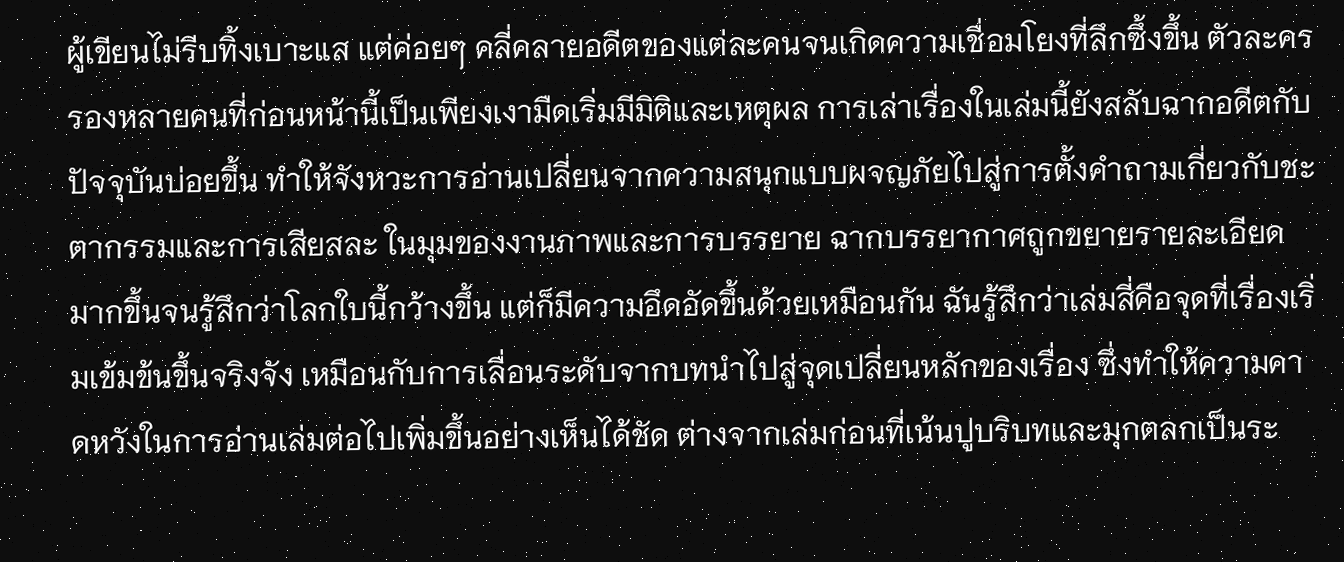ผู้เขียนไม่รีบทิ้งเบาะแส แต่ค่อยๆ คลี่คลายอดีตของแต่ละคนจนเกิดความเชื่อมโยงที่ลึกซึ้งขึ้น ตัวละครรองหลายคนที่ก่อนหน้านี้เป็นเพียงเงามืดเริ่มมีมิติและเหตุผล การเล่าเรื่องในเล่มนี้ยังสลับฉากอดีตกับปัจจุบันบ่อยขึ้น ทำให้จังหวะการอ่านเปลี่ยนจากความสนุกแบบผจญภัยไปสู่การตั้งคำถามเกี่ยวกับชะตากรรมและการเสียสละ ในมุมของงานภาพและการบรรยาย ฉากบรรยากาศถูกขยายรายละเอียดมากขึ้นจนรู้สึกว่าโลกใบนี้กว้างขึ้น แต่ก็มีความอึดอัดขึ้นด้วยเหมือนกัน ฉันรู้สึกว่าเล่มสี่คือจุดที่เรื่องเริ่มเข้มข้นขึ้นจริงจัง เหมือนกับการเลื่อนระดับจากบทนำไปสู่จุดเปลี่ยนหลักของเรื่อง ซึ่งทำให้ความคาดหวังในการอ่านเล่มต่อไปเพิ่มขึ้นอย่างเห็นได้ชัด ต่างจากเล่มก่อนที่เน้นปูบริบทและมุกตลกเป็นระ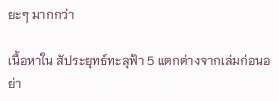ยะๆ มากกว่า

เนื้อหาใน สัประยุทธ์ทะลุฟ้า 5 แตกต่างจากเล่มก่อนอย่า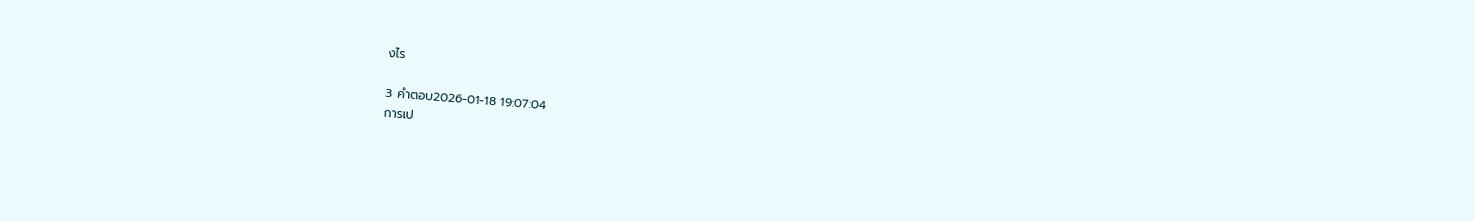งไร

3 คำตอบ2026-01-18 19:07:04
การเป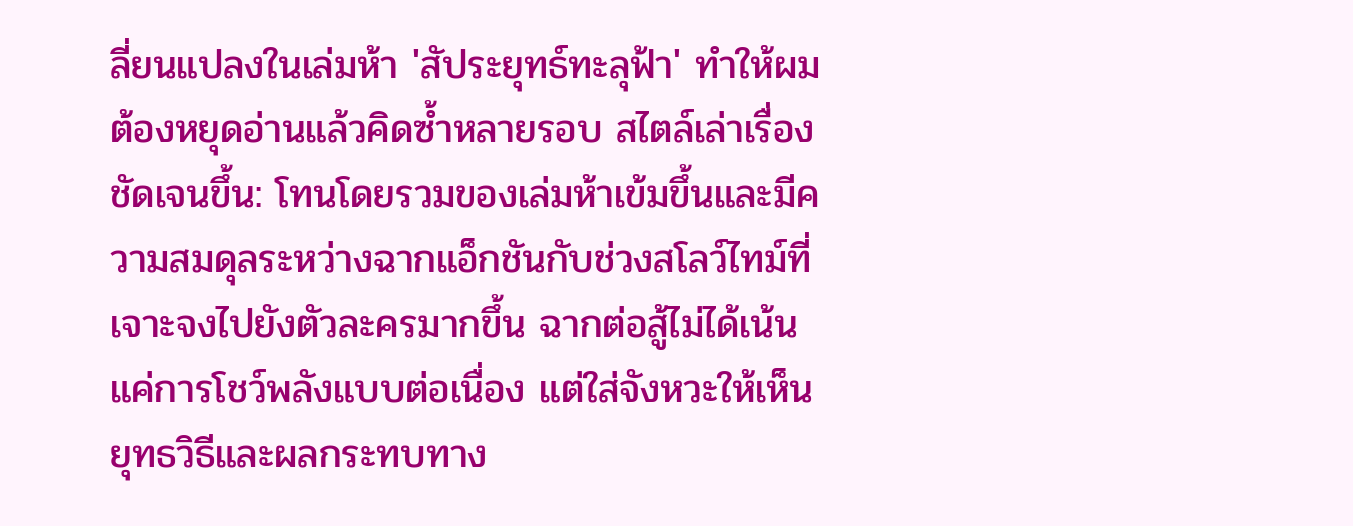ลี่ยนแปลงในเล่มห้า 'สัประยุทธ์ทะลุฟ้า' ทำให้ผมต้องหยุดอ่านแล้วคิดซ้ำหลายรอบ สไตล์เล่าเรื่องชัดเจนขึ้น: โทนโดยรวมของเล่มห้าเข้มขึ้นและมีความสมดุลระหว่างฉากแอ็กชันกับช่วงสโลว์ไทม์ที่เจาะจงไปยังตัวละครมากขึ้น ฉากต่อสู้ไม่ได้เน้นแค่การโชว์พลังแบบต่อเนื่อง แต่ใส่จังหวะให้เห็นยุทธวิธีและผลกระทบทาง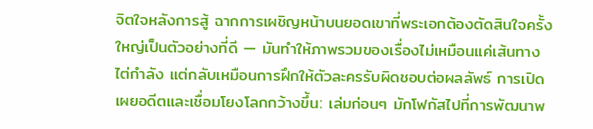จิตใจหลังการสู้ ฉากการเผชิญหน้าบนยอดเขาที่พระเอกต้องตัดสินใจครั้งใหญ่เป็นตัวอย่างที่ดี — มันทำให้ภาพรวมของเรื่องไม่เหมือนแค่เส้นทางไต่กำลัง แต่กลับเหมือนการฝึกให้ตัวละครรับผิดชอบต่อผลลัพธ์ การเปิดเผยอดีตและเชื่อมโยงโลกกว้างขึ้น: เล่มก่อนๆ มักโฟกัสไปที่การพัฒนาพ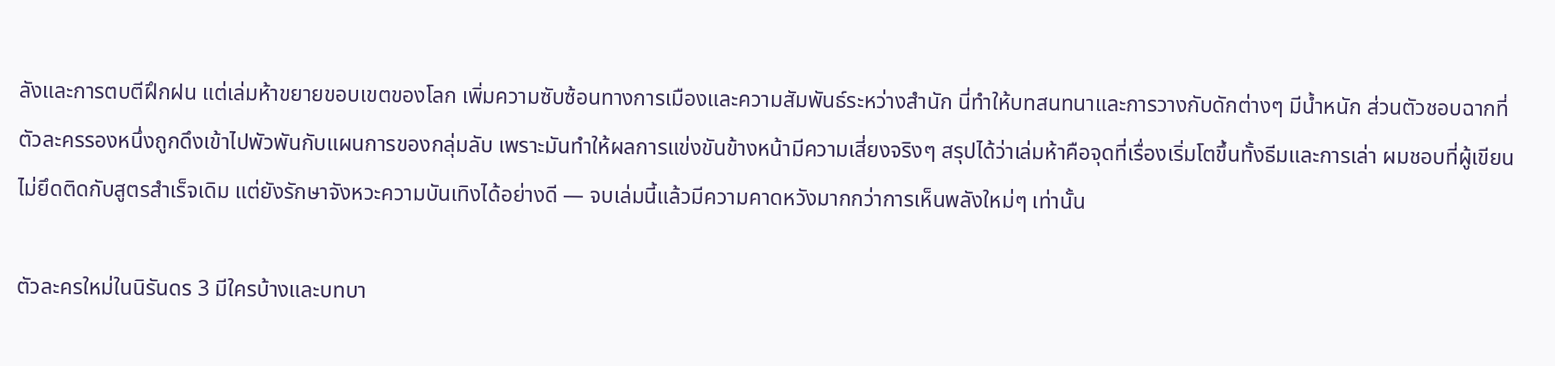ลังและการตบตีฝึกฝน แต่เล่มห้าขยายขอบเขตของโลก เพิ่มความซับซ้อนทางการเมืองและความสัมพันธ์ระหว่างสำนัก นี่ทำให้บทสนทนาและการวางกับดักต่างๆ มีน้ำหนัก ส่วนตัวชอบฉากที่ตัวละครรองหนึ่งถูกดึงเข้าไปพัวพันกับแผนการของกลุ่มลับ เพราะมันทำให้ผลการแข่งขันข้างหน้ามีความเสี่ยงจริงๆ สรุปได้ว่าเล่มห้าคือจุดที่เรื่องเริ่มโตขึ้นทั้งธีมและการเล่า ผมชอบที่ผู้เขียนไม่ยึดติดกับสูตรสำเร็จเดิม แต่ยังรักษาจังหวะความบันเทิงได้อย่างดี — จบเล่มนี้แล้วมีความคาดหวังมากกว่าการเห็นพลังใหม่ๆ เท่านั้น

ตัวละครใหม่ในนิรันดร 3 มีใครบ้างและบทบา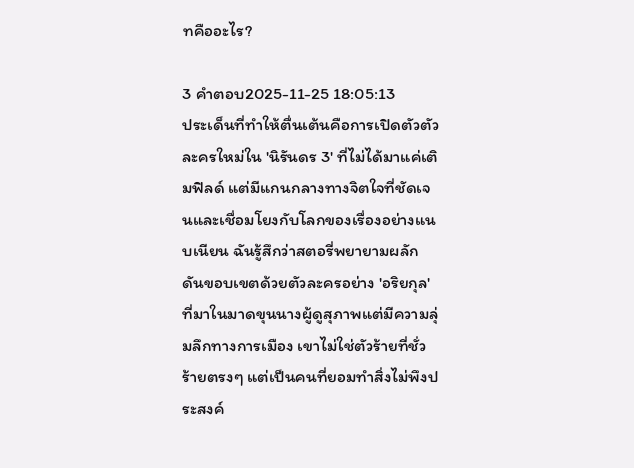ทคืออะไร?

3 คำตอบ2025-11-25 18:05:13
ประเด็นที่ทำให้ตื่นเต้นคือการเปิดตัวตัวละครใหม่ใน 'นิรันดร 3' ที่ไม่ได้มาแค่เติมฟิลด์ แต่มีแกนกลางทางจิตใจที่ชัดเจนและเชื่อมโยงกับโลกของเรื่องอย่างแนบเนียน ฉันรู้สึกว่าสตอรี่พยายามผลักดันขอบเขตด้วยตัวละครอย่าง 'อริยกุล' ที่มาในมาดขุนนางผู้ดูสุภาพแต่มีความลุ่มลึกทางการเมือง เขาไม่ใช่ตัวร้ายที่ชั่วร้ายตรงๆ แต่เป็นคนที่ยอมทำสิ่งไม่พึงประสงค์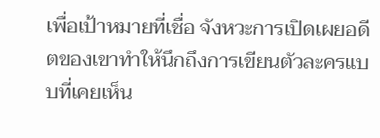เพื่อเป้าหมายที่เชื่อ จังหวะการเปิดเผยอดีตของเขาทำให้นึกถึงการเขียนตัวละครแบบที่เคยเห็น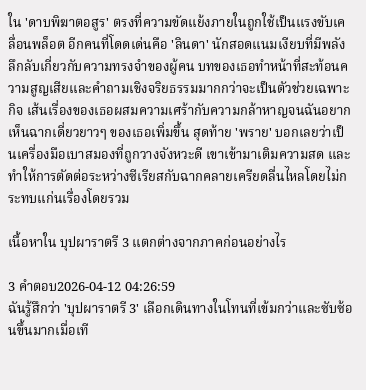ใน 'ดาบพิฆาตอสูร' ตรงที่ความขัดแย้งภายในถูกใช้เป็นแรงขับเคลื่อนพล็อต อีกคนที่โดดเด่นคือ 'ลินดา' นักสอดแนมเงียบที่มีพลังลึกลับเกี่ยวกับความทรงจำของผู้คน บทของเธอทำหน้าที่สะท้อนความสูญเสียและคำถามเชิงจริยธรรมมากกว่าจะเป็นตัวช่วยเฉพาะกิจ เส้นเรื่องของเธอผสมความเศร้ากับความกล้าหาญจนฉันอยากเห็นฉากเดี่ยวยาวๆ ของเธอเพิ่มขึ้น สุดท้าย 'พราย' บอกเลยว่าเป็นเครื่องมือเบาสมองที่ถูกวางจังหวะดี เขาเข้ามาเติมความสด และทำให้การตัดต่อระหว่างซีเรียสกับฉากคลายเครียดลื่นไหลโดยไม่กระทบแก่นเรื่องโดยรวม

เนื้อหาใน บุปผาราตรี 3 แตกต่างจากภาคก่อนอย่างไร

3 คำตอบ2026-04-12 04:26:59
ฉันรู้สึกว่า 'บุปผาราตรี 3' เลือกเดินทางในโทนที่เข้มกว่าและซับซ้อนขึ้นมากเมื่อเที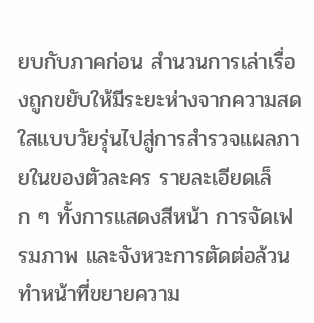ยบกับภาคก่อน สำนวนการเล่าเรื่องถูกขยับให้มีระยะห่างจากความสดใสแบบวัยรุ่นไปสู่การสำรวจแผลภายในของตัวละคร รายละเอียดเล็ก ๆ ทั้งการแสดงสีหน้า การจัดเฟรมภาพ และจังหวะการตัดต่อล้วนทำหน้าที่ขยายความ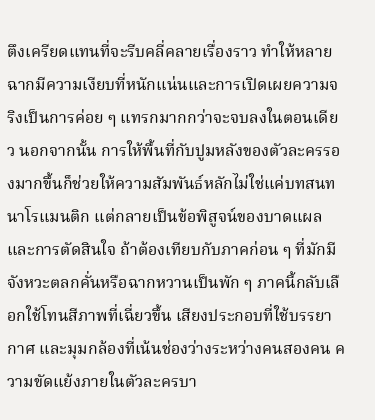ตึงเครียดแทนที่จะรีบคลี่คลายเรื่องราว ทำให้หลายฉากมีความเงียบที่หนักแน่นและการเปิดเผยความจริงเป็นการค่อย ๆ แทรกมากกว่าจะจบลงในตอนเดียว นอกจากนั้น การให้พื้นที่กับปูมหลังของตัวละครรองมากขึ้นก็ช่วยให้ความสัมพันธ์หลักไม่ใช่แค่บทสนทนาโรแมนติก แต่กลายเป็นข้อพิสูจน์ของบาดแผลและการตัดสินใจ ถ้าต้องเทียบกับภาคก่อน ๆ ที่มักมีจังหวะตลกคั่นหรือฉากหวานเป็นพัก ๆ ภาคนี้กลับเลือกใช้โทนสีภาพที่เฉี่ยวขึ้น เสียงประกอบที่ใช้บรรยากาศ และมุมกล้องที่เน้นช่องว่างระหว่างคนสองคน ความขัดแย้งภายในตัวละครบา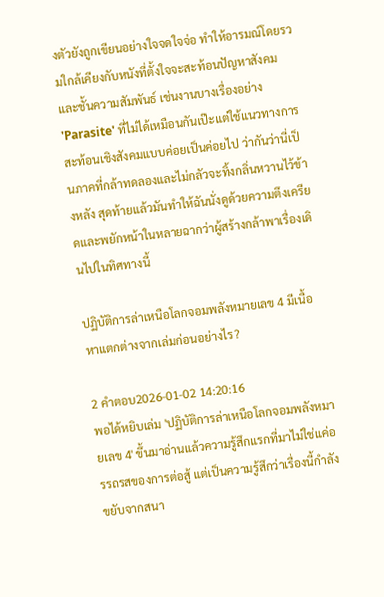งตัวยังถูกเขียนอย่างใจจดใจจ่อ ทำให้อารมณ์โดยรวมใกล้เคียงกับหนังที่ตั้งใจจะสะท้อนปัญหาสังคมและชั้นความสัมพันธ์ เช่นงานบางเรื่องอย่าง 'Parasite' ที่ไม่ได้เหมือนกันเป๊ะแต่ใช้แนวทางการสะท้อนเชิงสังคมแบบค่อยเป็นค่อยไป ว่ากันว่านี่เป็นภาคที่กล้าทดลองและไม่กลัวจะทิ้งกลิ่นหวานไว้ข้างหลัง สุดท้ายแล้วมันทำให้ฉันนั่งดูด้วยความตึงเครียดและพยักหน้าในหลายฉากว่าผู้สร้างกล้าพาเรื่องเดินไปในทิศทางนี้

ปฏิบัติการล่าเหนือโลกจอมพลังหมายเลข 4 มีเนื้อหาแตกต่างจากเล่มก่อนอย่างไร?

2 คำตอบ2026-01-02 14:20:16
พอได้หยิบเล่ม 'ปฏิบัติการล่าเหนือโลกจอมพลังหมายเลข 4' ขึ้นมาอ่านแล้วความรู้สึกแรกที่มาไม่ใช่แค่อรรถรสของการต่อสู้ แต่เป็นความรู้สึกว่าเรื่องนี้กำลังขยับจากสนา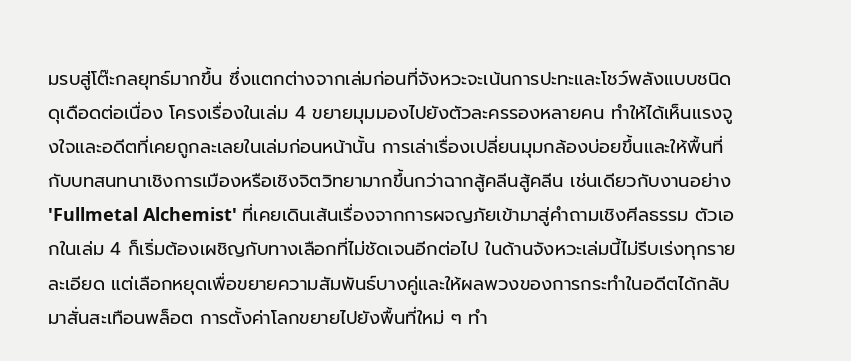มรบสู่โต๊ะกลยุทธ์มากขึ้น ซึ่งแตกต่างจากเล่มก่อนที่จังหวะจะเน้นการปะทะและโชว์พลังแบบชนิดดุเดือดต่อเนื่อง โครงเรื่องในเล่ม 4 ขยายมุมมองไปยังตัวละครรองหลายคน ทำให้ได้เห็นแรงจูงใจและอดีตที่เคยถูกละเลยในเล่มก่อนหน้านั้น การเล่าเรื่องเปลี่ยนมุมกล้องบ่อยขึ้นและให้พื้นที่กับบทสนทนาเชิงการเมืองหรือเชิงจิตวิทยามากขึ้นกว่าฉากสู้คลีนสู้คลีน เช่นเดียวกับงานอย่าง 'Fullmetal Alchemist' ที่เคยเดินเส้นเรื่องจากการผจญภัยเข้ามาสู่คำถามเชิงศีลธรรม ตัวเอกในเล่ม 4 ก็เริ่มต้องเผชิญกับทางเลือกที่ไม่ชัดเจนอีกต่อไป ในด้านจังหวะเล่มนี้ไม่รีบเร่งทุกรายละเอียด แต่เลือกหยุดเพื่อขยายความสัมพันธ์บางคู่และให้ผลพวงของการกระทำในอดีตได้กลับมาสั่นสะเทือนพล็อต การตั้งค่าโลกขยายไปยังพื้นที่ใหม่ ๆ ทำ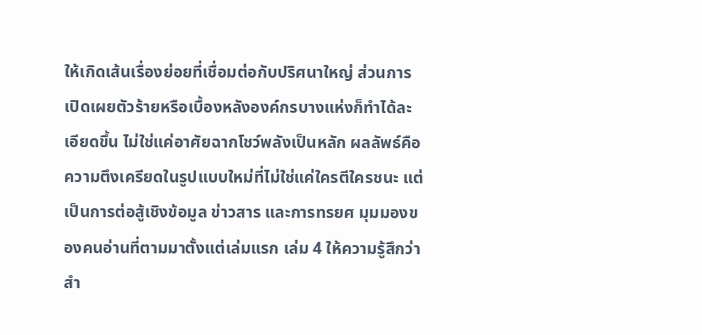ให้เกิดเส้นเรื่องย่อยที่เชื่อมต่อกับปริศนาใหญ่ ส่วนการเปิดเผยตัวร้ายหรือเบื้องหลังองค์กรบางแห่งก็ทำได้ละเอียดขึ้น ไม่ใช่แค่อาศัยฉากโชว์พลังเป็นหลัก ผลลัพธ์คือความตึงเครียดในรูปแบบใหม่ที่ไม่ใช่แค่ใครตีใครชนะ แต่เป็นการต่อสู้เชิงข้อมูล ข่าวสาร และการทรยศ มุมมองของคนอ่านที่ตามมาตั้งแต่เล่มแรก เล่ม 4 ให้ความรู้สึกว่าสำ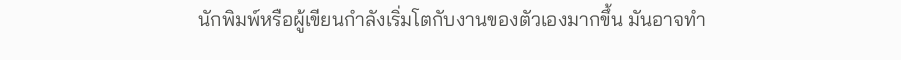นักพิมพ์หรือผู้เขียนกำลังเริ่มโตกับงานของตัวเองมากขึ้น มันอาจทำ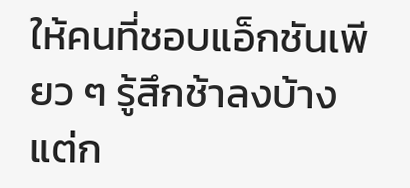ให้คนที่ชอบแอ็กชันเพียว ๆ รู้สึกช้าลงบ้าง แต่ก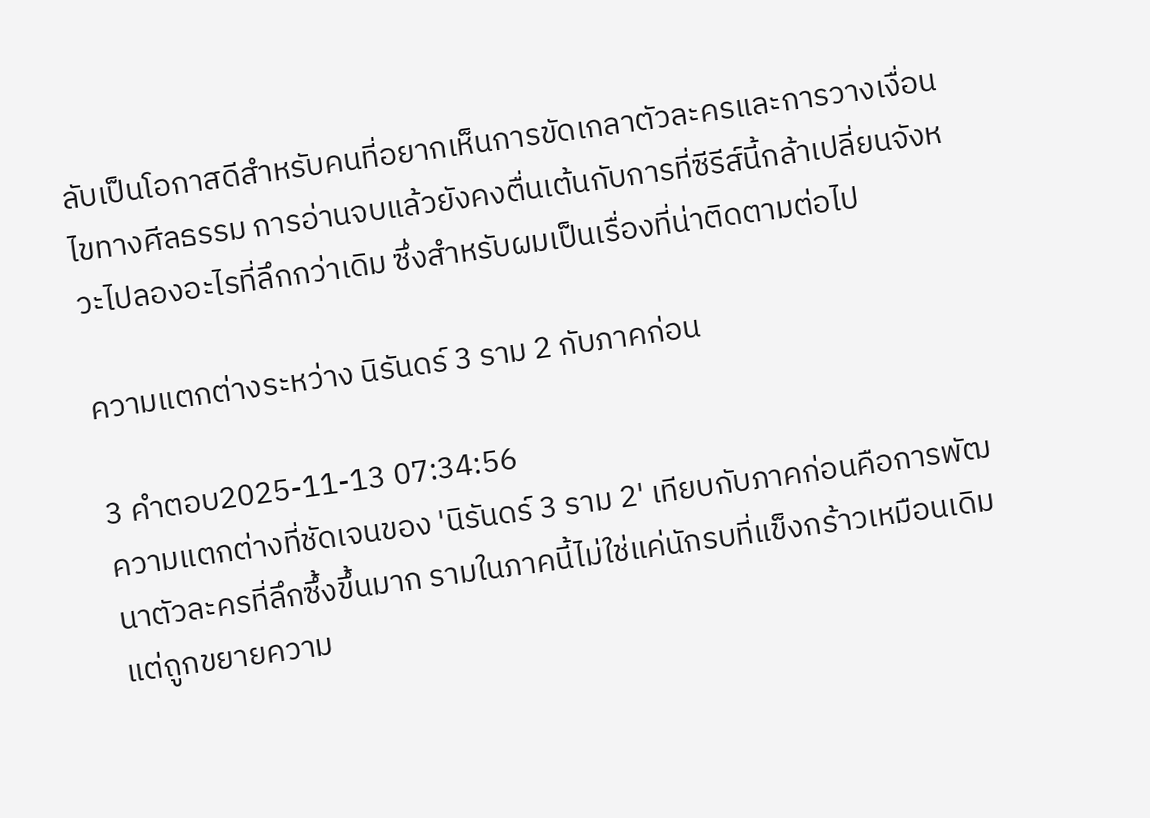ลับเป็นโอกาสดีสำหรับคนที่อยากเห็นการขัดเกลาตัวละครและการวางเงื่อนไขทางศีลธรรม การอ่านจบแล้วยังคงตื่นเต้นกับการที่ซีรีส์นี้กล้าเปลี่ยนจังหวะไปลองอะไรที่ลึกกว่าเดิม ซึ่งสำหรับผมเป็นเรื่องที่น่าติดตามต่อไป

ความแตกต่างระหว่าง นิรันดร์ 3 ราม 2 กับภาคก่อน

3 คำตอบ2025-11-13 07:34:56
ความแตกต่างที่ชัดเจนของ 'นิรันดร์ 3 ราม 2' เทียบกับภาคก่อนคือการพัฒนาตัวละครที่ลึกซึ้งขึ้นมาก รามในภาคนี้ไม่ใช่แค่นักรบที่แข็งกร้าวเหมือนเดิม แต่ถูกขยายความ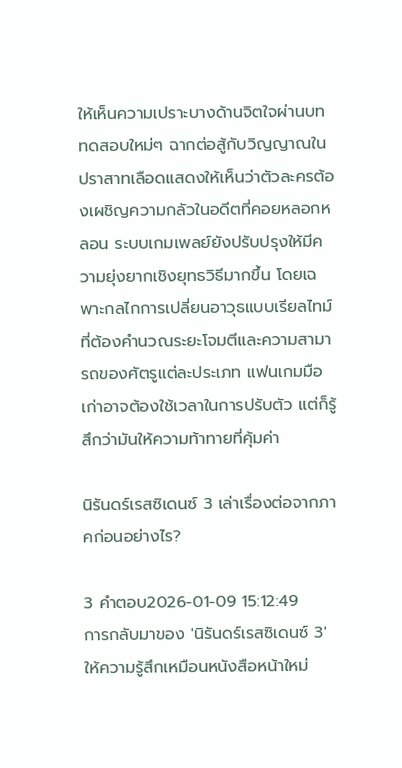ให้เห็นความเปราะบางด้านจิตใจผ่านบททดสอบใหม่ๆ ฉากต่อสู้กับวิญญาณในปราสาทเลือดแสดงให้เห็นว่าตัวละครต้องเผชิญความกลัวในอดีตที่คอยหลอกหลอน ระบบเกมเพลย์ยังปรับปรุงให้มีความยุ่งยากเชิงยุทธวิธีมากขึ้น โดยเฉพาะกลไกการเปลี่ยนอาวุธแบบเรียลไทม์ที่ต้องคำนวณระยะโจมตีและความสามารถของศัตรูแต่ละประเภท แฟนเกมมือเก่าอาจต้องใช้เวลาในการปรับตัว แต่ก็รู้สึกว่ามันให้ความท้าทายที่คุ้มค่า

นิรันดร์เรสซิเดนซ์ 3 เล่าเรื่องต่อจากภาคก่อนอย่างไร?

3 คำตอบ2026-01-09 15:12:49
การกลับมาของ 'นิรันดร์เรสซิเดนซ์ 3' ให้ความรู้สึกเหมือนหนังสือหน้าใหม่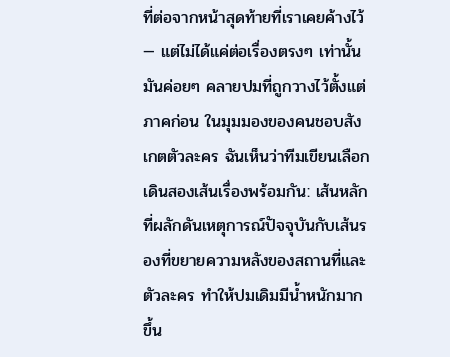ที่ต่อจากหน้าสุดท้ายที่เราเคยค้างไว้ — แต่ไม่ได้แค่ต่อเรื่องตรงๆ เท่านั้น มันค่อยๆ คลายปมที่ถูกวางไว้ตั้งแต่ภาคก่อน ในมุมมองของคนชอบสังเกตตัวละคร ฉันเห็นว่าทีมเขียนเลือกเดินสองเส้นเรื่องพร้อมกัน: เส้นหลักที่ผลักดันเหตุการณ์ปัจจุบันกับเส้นรองที่ขยายความหลังของสถานที่และตัวละคร ทำให้ปมเดิมมีน้ำหนักมากขึ้น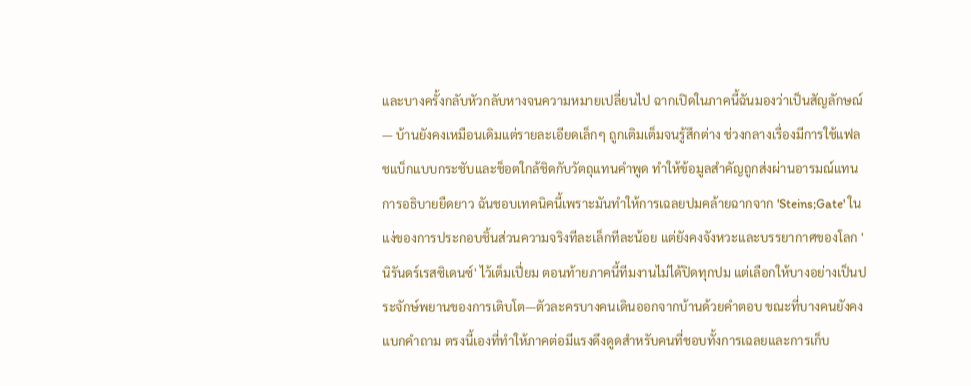และบางครั้งกลับหัวกลับหางจนความหมายเปลี่ยนไป ฉากเปิดในภาคนี้ฉันมองว่าเป็นสัญลักษณ์ — บ้านยังคงเหมือนเดิมแต่รายละเอียดเล็กๆ ถูกเติมเต็มจนรู้สึกต่าง ช่วงกลางเรื่องมีการใช้แฟลชแบ็กแบบกระชับและช็อตใกล้ชิดกับวัตถุแทนคำพูด ทำให้ข้อมูลสำคัญถูกส่งผ่านอารมณ์แทนการอธิบายยืดยาว ฉันชอบเทคนิคนี้เพราะมันทำให้การเฉลยปมคล้ายฉากจาก 'Steins;Gate' ในแง่ของการประกอบชิ้นส่วนความจริงทีละเล็กทีละน้อย แต่ยังคงจังหวะและบรรยากาศของโลก 'นิรันดร์เรสซิเดนซ์' ไว้เต็มเปี่ยม ตอนท้ายภาคนี้ทีมงานไม่ได้ปิดทุกปม แต่เลือกให้บางอย่างเป็นประจักษ์พยานของการเติบโต—ตัวละครบางคนเดินออกจากบ้านด้วยคำตอบ ขณะที่บางคนยังคงแบกคำถาม ตรงนี้เองที่ทำให้ภาคต่อมีแรงดึงดูดสำหรับคนที่ชอบทั้งการเฉลยและการเก็บ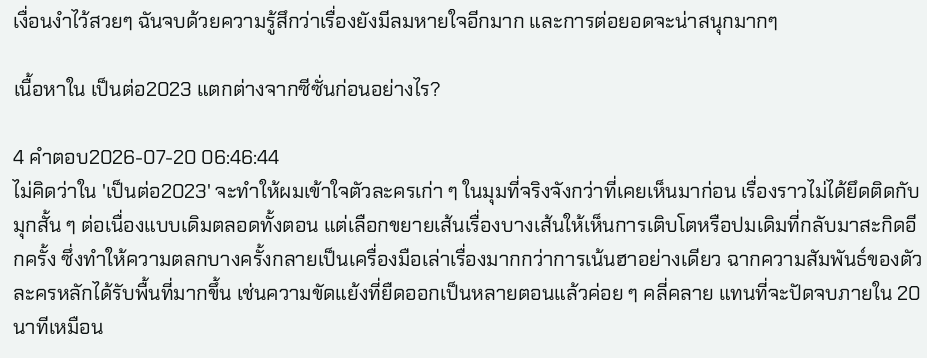เงื่อนงำไว้สวยๆ ฉันจบด้วยความรู้สึกว่าเรื่องยังมีลมหายใจอีกมาก และการต่อยอดจะน่าสนุกมากๆ

เนื้อหาใน เป็นต่อ2023 แตกต่างจากซีซั่นก่อนอย่างไร?

4 คำตอบ2026-07-20 06:46:44
ไม่คิดว่าใน 'เป็นต่อ2023' จะทำให้ผมเข้าใจตัวละครเก่า ๆ ในมุมที่จริงจังกว่าที่เคยเห็นมาก่อน เรื่องราวไม่ได้ยึดติดกับมุกสั้น ๆ ต่อเนื่องแบบเดิมตลอดทั้งตอน แต่เลือกขยายเส้นเรื่องบางเส้นให้เห็นการเติบโตหรือปมเดิมที่กลับมาสะกิดอีกครั้ง ซึ่งทำให้ความตลกบางครั้งกลายเป็นเครื่องมือเล่าเรื่องมากกว่าการเน้นฮาอย่างเดียว ฉากความสัมพันธ์ของตัวละครหลักได้รับพื้นที่มากขึ้น เช่นความขัดแย้งที่ยืดออกเป็นหลายตอนแล้วค่อย ๆ คลี่คลาย แทนที่จะปัดจบภายใน 20 นาทีเหมือน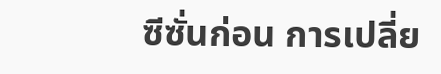ซีซั่นก่อน การเปลี่ย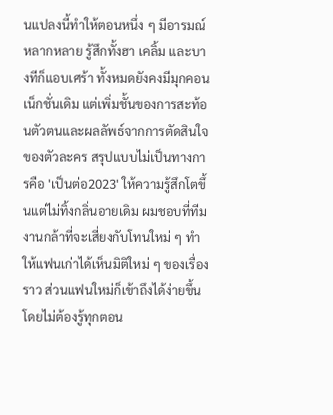นแปลงนี้ทำให้ตอนหนึ่ง ๆ มีอารมณ์หลากหลาย รู้สึกทั้งฮา เคลิ้ม และบางทีก็แอบเศร้า ทั้งหมดยังคงมีมุกคอนเน็กชั่นเดิม แต่เพิ่มชั้นของการสะท้อนตัวตนและผลลัพธ์จากการตัดสินใจของตัวละคร สรุปแบบไม่เป็นทางการคือ 'เป็นต่อ2023' ให้ความรู้สึกโตขึ้นแต่ไม่ทิ้งกลิ่นอายเดิม ผมชอบที่ทีมงานกล้าที่จะเสี่ยงกับโทนใหม่ ๆ ทำให้แฟนเก่าได้เห็นมิติใหม่ ๆ ของเรื่องราว ส่วนแฟนใหม่ก็เข้าถึงได้ง่ายขึ้นโดยไม่ต้องรู้ทุกตอน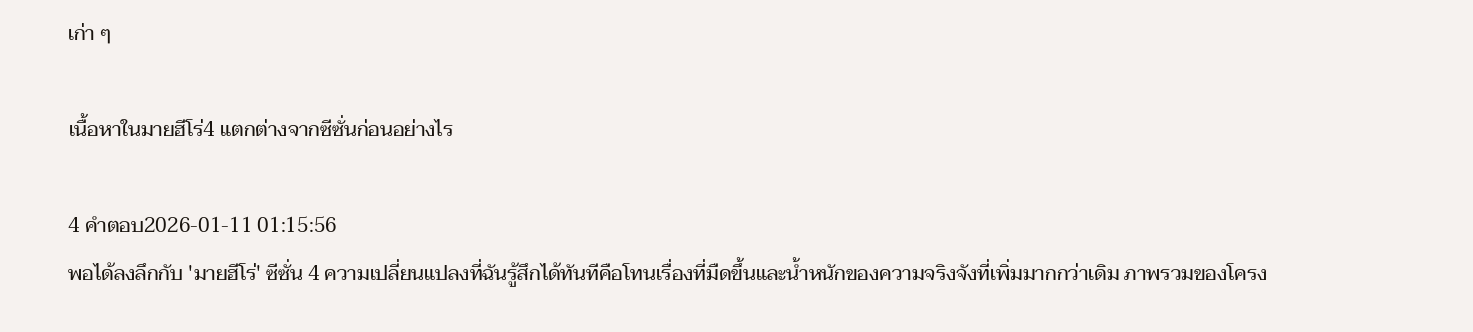เก่า ๆ

เนื้อหาในมายฮีโร่4 แตกต่างจากซีซั่นก่อนอย่างไร

4 คำตอบ2026-01-11 01:15:56
พอได้ลงลึกกับ 'มายฮีโร่' ซีซั่น 4 ความเปลี่ยนแปลงที่ฉันรู้สึกได้ทันทีคือโทนเรื่องที่มืดขึ้นและน้ำหนักของความจริงจังที่เพิ่มมากกว่าเดิม ภาพรวมของโครง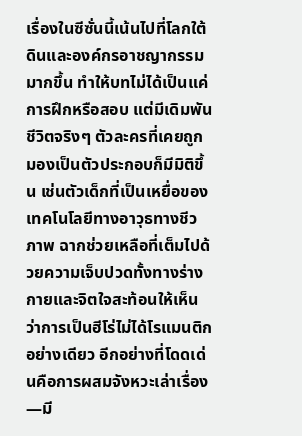เรื่องในซีซั่นนี้เน้นไปที่โลกใต้ดินและองค์กรอาชญากรรมมากขึ้น ทำให้บทไม่ได้เป็นแค่การฝึกหรือสอบ แต่มีเดิมพันชีวิตจริงๆ ตัวละครที่เคยถูกมองเป็นตัวประกอบก็มีมิติขึ้น เช่นตัวเด็กที่เป็นเหยื่อของเทคโนโลยีทางอาวุธทางชีวภาพ ฉากช่วยเหลือที่เต็มไปด้วยความเจ็บปวดทั้งทางร่างกายและจิตใจสะท้อนให้เห็นว่าการเป็นฮีโร่ไม่ได้โรแมนติกอย่างเดียว อีกอย่างที่โดดเด่นคือการผสมจังหวะเล่าเรื่อง—มี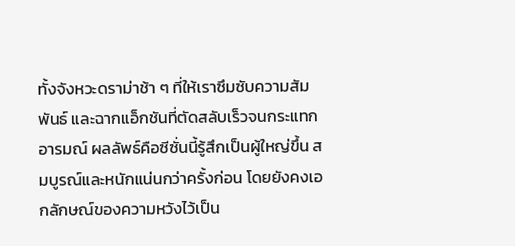ทั้งจังหวะดราม่าช้า ๆ ที่ให้เราซึมซับความสัมพันธ์ และฉากแอ็กชันที่ตัดสลับเร็วจนกระแทกอารมณ์ ผลลัพธ์คือซีซั่นนี้รู้สึกเป็นผู้ใหญ่ขึ้น สมบูรณ์และหนักแน่นกว่าครั้งก่อน โดยยังคงเอกลักษณ์ของความหวังไว้เป็น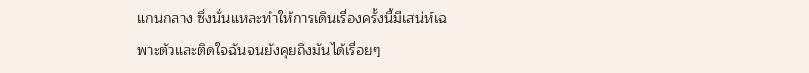แกนกลาง ซึ่งนั่นแหละทำให้การเดินเรื่องครั้งนี้มีเสน่ห์เฉพาะตัวและติดใจฉันจนยังคุยถึงมันได้เรื่อยๆ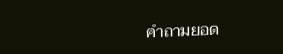คำถามยอด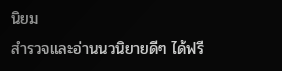นิยม
สำรวจและอ่านนวนิยายดีๆ ได้ฟรี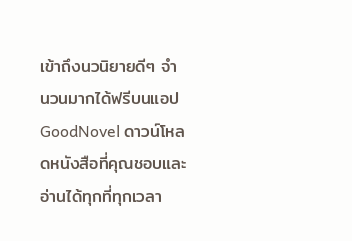เข้าถึงนวนิยายดีๆ จำนวนมากได้ฟรีบนแอป GoodNovel ดาวน์โหลดหนังสือที่คุณชอบและอ่านได้ทุกที่ทุกเวลา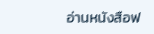อ่านหนังสือฟ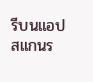รีบนแอป
สแกนร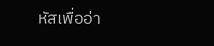หัสเพื่ออ่า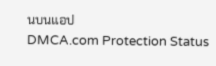นบนแอป
DMCA.com Protection Status